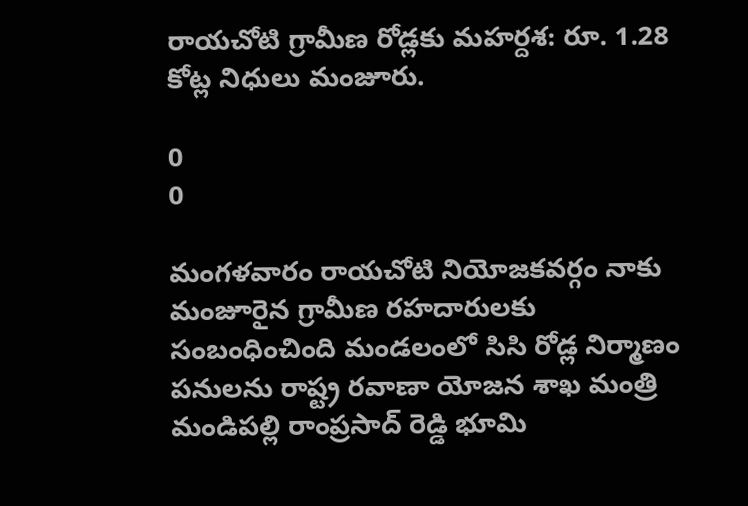రాయచోటి గ్రామీణ రోడ్లకు మహర్దశ: రూ. 1.28 కోట్ల నిధులు మంజూరు.

0
0

మంగళవారం రాయచోటి నియోజకవర్గం నాకు మంజూరైన గ్రామీణ రహదారులకు సంబంధించింది మండలంలో సిసి రోడ్ల నిర్మాణం పనులను రాష్ట్ర రవాణా యోజన శాఖ మంత్రి మండిపల్లి రాంప్రసాద్ రెడ్డి భూమి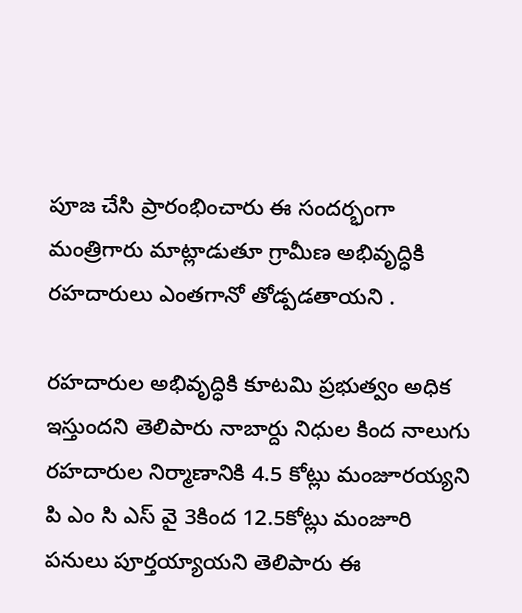పూజ చేసి ప్రారంభించారు ఈ సందర్భంగా మంత్రిగారు మాట్లాడుతూ గ్రామీణ అభివృద్ధికి రహదారులు ఎంతగానో తోడ్పడతాయని .

రహదారుల అభివృద్ధికి కూటమి ప్రభుత్వం అధిక ఇస్తుందని తెలిపారు నాబార్దు నిధుల కింద నాలుగు రహదారుల నిర్మాణానికి 4.5 కోట్లు మంజూరయ్యని పి ఎం సి ఎస్ వై 3కింద 12.5కోట్లు మంజూరి పనులు పూర్తయ్యాయని తెలిపారు ఈ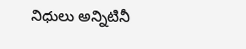నిధులు అన్నిటినీ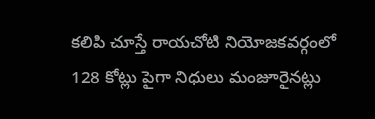కలిపి చూస్తే రాయచోటి నియోజకవర్గంలో 128 కోట్లు పైగా నిధులు మంజూరైనట్లు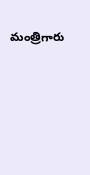మంత్రిగారు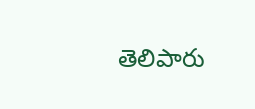తెలిపారు